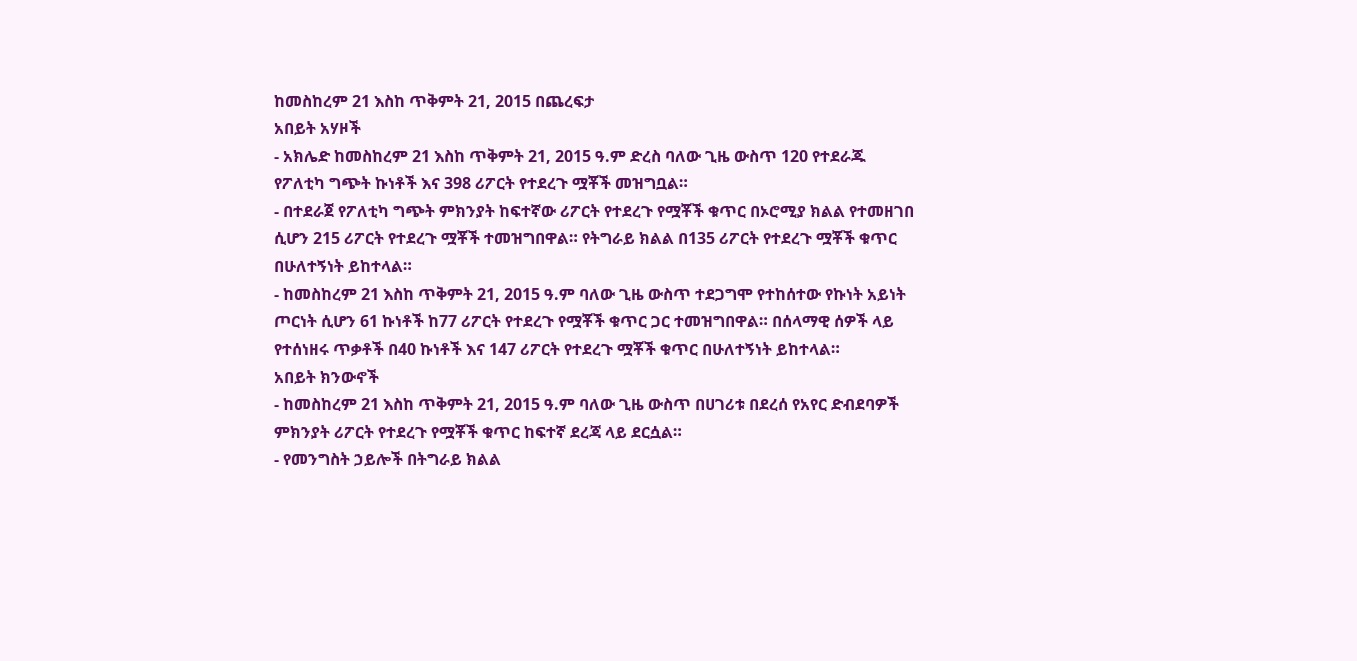ከመስከረም 21 እስከ ጥቅምት 21, 2015 በጨረፍታ
አበይት አሃዞች
- አክሌድ ከመስከረም 21 እስከ ጥቅምት 21, 2015 ዓ.ም ድረስ ባለው ጊዜ ውስጥ 120 የተደራጁ የፖለቲካ ግጭት ኩነቶች እና 398 ሪፖርት የተደረጉ ሟቾች መዝግቧል።
- በተደራጀ የፖለቲካ ግጭት ምክንያት ከፍተኛው ሪፖርት የተደረጉ የሟቾች ቁጥር በኦሮሚያ ክልል የተመዘገበ ሲሆን 215 ሪፖርት የተደረጉ ሟቾች ተመዝግበዋል። የትግራይ ክልል በ135 ሪፖርት የተደረጉ ሟቾች ቁጥር በሁለተኝነት ይከተላል።
- ከመስከረም 21 እስከ ጥቅምት 21, 2015 ዓ.ም ባለው ጊዜ ውስጥ ተደጋግሞ የተከሰተው የኩነት አይነት ጦርነት ሲሆን 61 ኩነቶች ከ77 ሪፖርት የተደረጉ የሟቾች ቁጥር ጋር ተመዝግበዋል። በሰላማዊ ሰዎች ላይ የተሰነዘሩ ጥቃቶች በ40 ኩነቶች እና 147 ሪፖርት የተደረጉ ሟቾች ቁጥር በሁለተኝነት ይከተላል።
አበይት ክንውኖች
- ከመስከረም 21 እስከ ጥቅምት 21, 2015 ዓ.ም ባለው ጊዜ ውስጥ በሀገሪቱ በደረሰ የአየር ድብደባዎች ምክንያት ሪፖርት የተደረጉ የሟቾች ቁጥር ከፍተኛ ደረጃ ላይ ደርሷል።
- የመንግስት ኃይሎች በትግራይ ክልል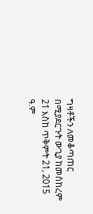ግዛቶችን ለመቆጣጠር በሚያደርጉት ውጊያ ከመስከረም 21 እስከ ጥቅምት 21, 2015 ዓ.ም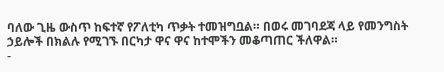ባለው ጊዜ ውስጥ ከፍተኛ የፖለቲካ ጥቃት ተመዝግቧል። በወሩ መገባደጃ ላይ የመንግስት ኃይሎች በክልሉ የሚገኙ በርካታ ዋና ዋና ከተሞችን መቆጣጠር ችለዋል።
-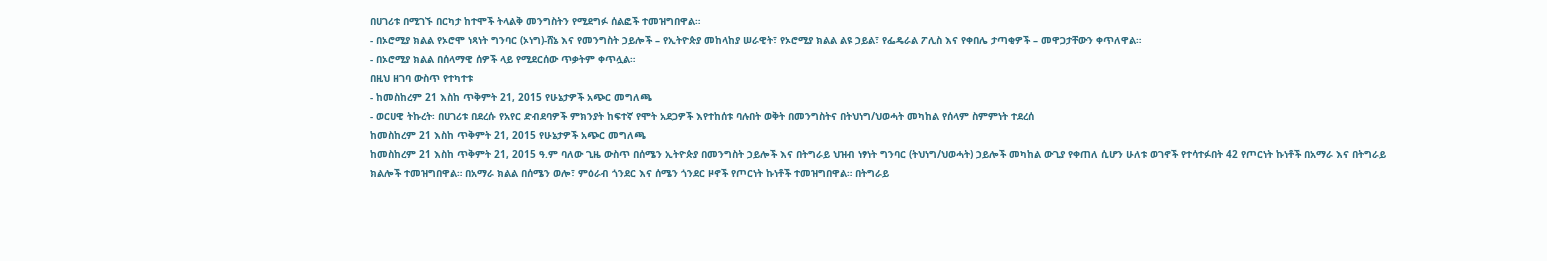በሀገሪቱ በሚገኙ በርካታ ከተሞች ትላልቅ መንግስትን የሚደግፉ ሰልፎች ተመዝግበዋል።
- በኦሮሚያ ክልል የኦሮሞ ነጻነት ግንባር (ኦነግ)-ሸኔ እና የመንግስት ኃይሎች – የኢትዮጵያ መከላከያ ሠራዊት፣ የኦሮሚያ ክልል ልዩ ኃይል፣ የፌዴራል ፖሊስ እና የቀበሌ ታጣቂዎች – መዋጋታቸውን ቀጥለዋል።
- በኦሮሚያ ክልል በሰላማዊ ሰዎች ላይ የሚደርሰው ጥቃትም ቀጥሏል።
በዚህ ዘገባ ውስጥ የተካተቱ
- ከመስከረም 21 እስከ ጥቅምት 21, 2015 የሁኔታዎች አጭር መግለጫ
- ወርሀዊ ትኩረት፡ በሀገሪቱ በደረሱ የአየር ድብደባዎች ምክንያት ከፍተኛ የሞት አደጋዎች እየተከሰቱ ባሉበት ወቅት በመንግስትና በትህነግ/ህወሓት መካከል የሰላም ስምምነት ተደረሰ
ከመስከረም 21 እስከ ጥቅምት 21, 2015 የሁኔታዎች አጭር መግለጫ
ከመስከረም 21 እስከ ጥቅምት 21, 2015 ዓ.ም ባለው ጊዜ ውስጥ በሰሜን ኢትዮጵያ በመንግስት ኃይሎች እና በትግራይ ህዝብ ነፃነት ግንባር (ትህነግ/ህወሓት) ኃይሎች መካከል ውጊያ የቀጠለ ሲሆን ሁለቱ ወገኖች የተሳተፉበት 42 የጦርነት ኩነቶች በአማራ እና በትግራይ ክልሎች ተመዝግበዋል። በአማራ ክልል በሰሜን ወሎ፣ ምዕራብ ጎንደር እና ሰሜን ጎንደር ዞኖች የጦርነት ኩነቶች ተመዝግበዋል። በትግራይ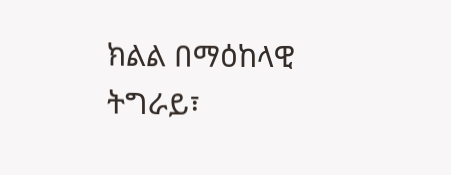ክልል በማዕከላዊ ትግራይ፣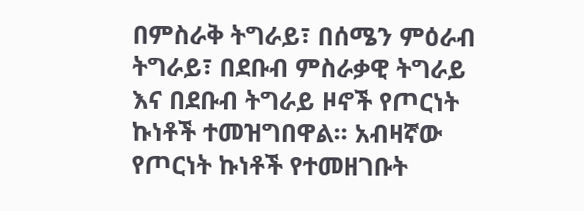በምስራቅ ትግራይ፣ በሰሜን ምዕራብ ትግራይ፣ በደቡብ ምስራቃዊ ትግራይ እና በደቡብ ትግራይ ዞኖች የጦርነት ኩነቶች ተመዝግበዋል። አብዛኛው የጦርነት ኩነቶች የተመዘገቡት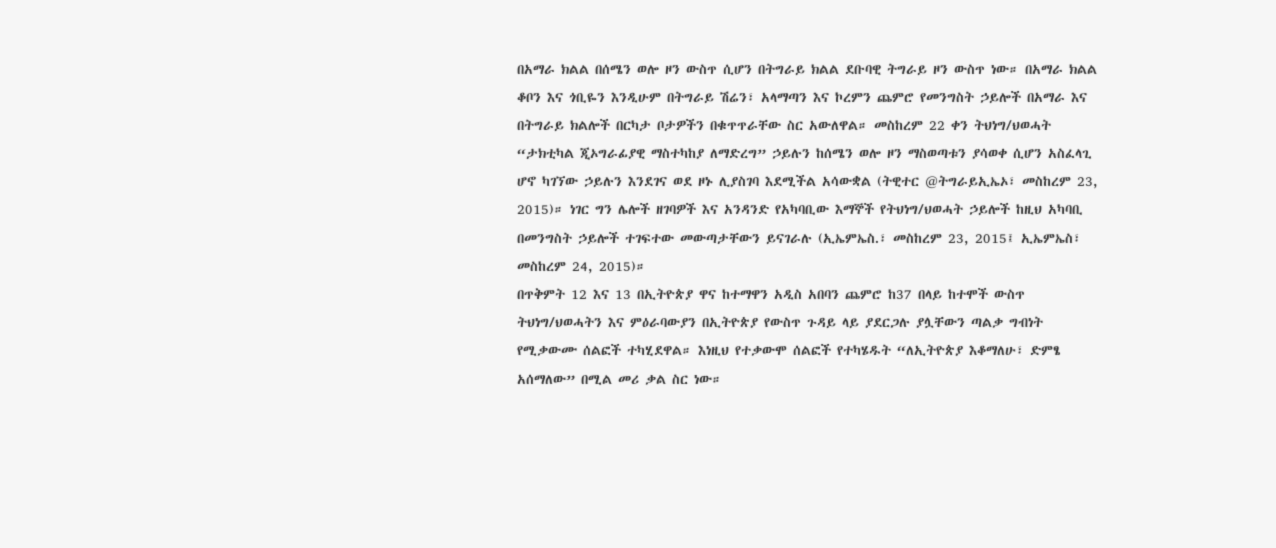በአማራ ክልል በሰሜን ወሎ ዞን ውስጥ ሲሆን በትግራይ ክልል ደቡባዊ ትግራይ ዞን ውስጥ ነው። በአማራ ክልል ቆቦን እና ጎቢዬን እንዲሁም በትግራይ ሽሬን፣ አላማጣን እና ኮረምን ጨምሮ የመንግስት ኃይሎች በአማራ እና በትግራይ ክልሎች በርካታ ቦታዎችን በቁጥጥራቸው ስር አውለዋል። መስከረም 22 ቀን ትህነግ/ህወሓት “ታክቲካል ጂኦግራፊያዊ ማስተካከያ ለማድረግ” ኃይሉን ከሰሜን ወሎ ዞን ማስወጣቱን ያሳወቀ ሲሆን አስፈላጊ ሆኖ ካገኘው ኃይሉን እንደገና ወደ ዞኑ ሊያስገባ እደሚችል አሳውቋል (ትዊተር @ትግራይኢኤኦ፣ መስከረም 23, 2015)። ነገር ግን ሌሎች ዘገባዎች እና አንዳንድ የአካባቢው እማኞች የትህነግ/ህወሓት ኃይሎች ከዚህ አካባቢ በመንግስት ኃይሎች ተገፍተው መውጣታቸውን ይናገራሉ (ኢኤምኤስ.፣ መስከረም 23, 2015፤ ኢኤምኤስ፣ መስከረም 24, 2015)።
በጥቅምት 12 እና 13 በኢትዮጵያ ዋና ከተማዋን አዲስ አበባን ጨምሮ ከ37 በላይ ከተሞች ውስጥ ትህነግ/ህወሓትን እና ምዕራባውያን በኢትዮጵያ የውስጥ ጉዳይ ላይ ያደርጋሉ ያሏቸውን ጣልቃ ግብነት የሚቃውሙ ሰልፎች ተካሂደዋል። እነዚህ የተቃውሞ ሰልፎች የተካሄዱት “ለኢትዮጵያ እቆማለሁ፣ ድምፄ አሰማለው” በሚል መሪ ቃል ስር ነው።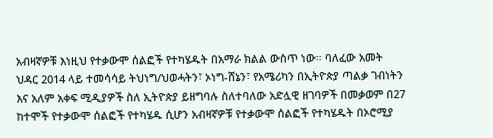አብዛኛዎቹ እነዚህ የተቃውሞ ሰልፎች የተካሄዱት በአማራ ክልል ውስጥ ነው። ባለፈው አመት ህዳር 2014 ላይ ተመሳሳይ ትህነግ/ህወሓትን፣ ኦነግ-ሸኔን፣ የአሜሪካን በኢትዮጵያ ጣልቃ ገብነትን እና አለም አቀፍ ሚዲያዎች ስለ ኢትዮጵያ ይዘግባሉ ስለተባለው አድሏዊ ዘገባዎች በመቃወም በ27 ከተሞች የተቃውሞ ሰልፎች የተካሄዱ ሲሆን አብዛኛዎቹ የተቃውሞ ሰልፎች የተካሄዱት በኦሮሚያ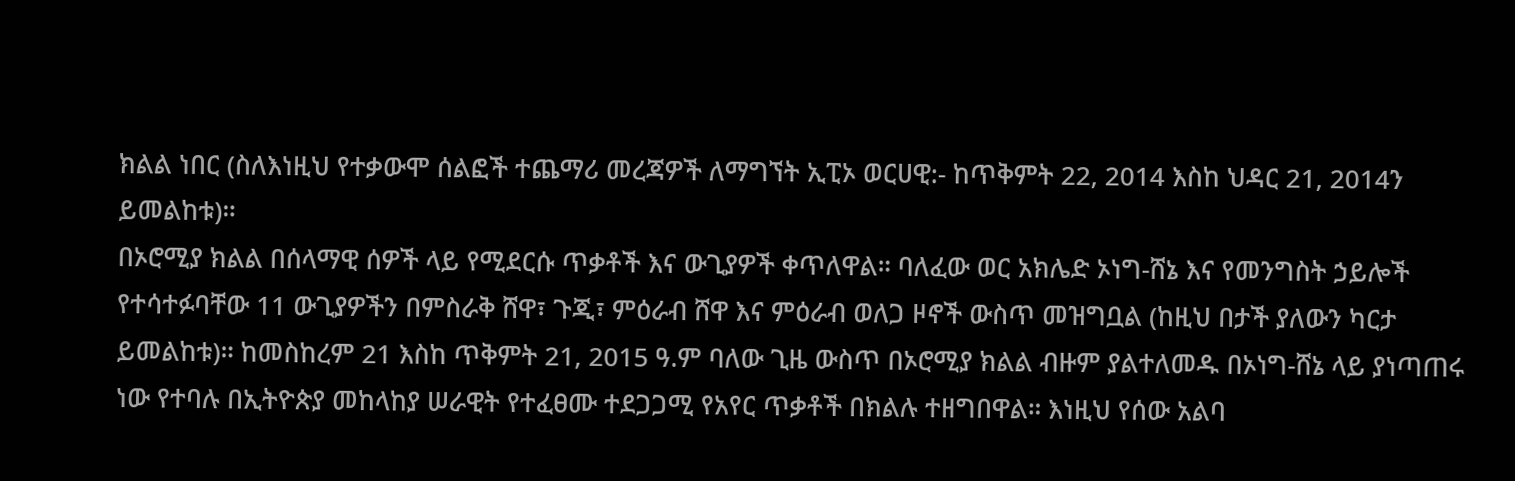ክልል ነበር (ስለእነዚህ የተቃውሞ ሰልፎች ተጨማሪ መረጃዎች ለማግኘት ኢፒኦ ወርሀዊ:- ከጥቅምት 22, 2014 እስከ ህዳር 21, 2014ን ይመልከቱ)።
በኦሮሚያ ክልል በሰላማዊ ሰዎች ላይ የሚደርሱ ጥቃቶች እና ውጊያዎች ቀጥለዋል። ባለፈው ወር አክሌድ ኦነግ-ሸኔ እና የመንግስት ኃይሎች የተሳተፉባቸው 11 ውጊያዎችን በምስራቅ ሸዋ፣ ጉጂ፣ ምዕራብ ሸዋ እና ምዕራብ ወለጋ ዞኖች ውስጥ መዝግቧል (ከዚህ በታች ያለውን ካርታ ይመልከቱ)። ከመስከረም 21 እስከ ጥቅምት 21, 2015 ዓ.ም ባለው ጊዜ ውስጥ በኦሮሚያ ክልል ብዙም ያልተለመዱ በኦነግ-ሸኔ ላይ ያነጣጠሩ ነው የተባሉ በኢትዮጵያ መከላከያ ሠራዊት የተፈፀሙ ተደጋጋሚ የአየር ጥቃቶች በክልሉ ተዘግበዋል። እነዚህ የሰው አልባ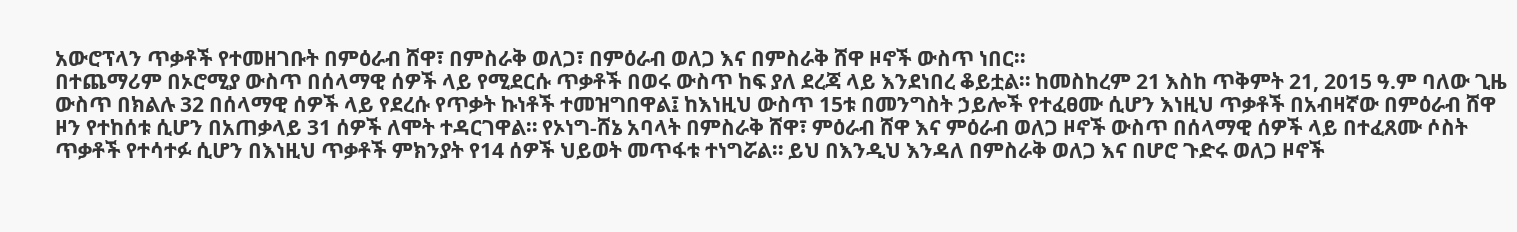አውሮፕላን ጥቃቶች የተመዘገቡት በምዕራብ ሸዋ፣ በምስራቅ ወለጋ፣ በምዕራብ ወለጋ እና በምስራቅ ሸዋ ዞኖች ውስጥ ነበር።
በተጨማሪም በኦሮሚያ ውስጥ በሰላማዊ ሰዎች ላይ የሚደርሱ ጥቃቶች በወሩ ውስጥ ከፍ ያለ ደረጃ ላይ እንደነበረ ቆይቷል። ከመስከረም 21 እስከ ጥቅምት 21, 2015 ዓ.ም ባለው ጊዜ ውስጥ በክልሉ 32 በሰላማዊ ሰዎች ላይ የደረሱ የጥቃት ኩነቶች ተመዝግበዋል፤ ከእነዚህ ውስጥ 15ቱ በመንግስት ኃይሎች የተፈፀሙ ሲሆን እነዚህ ጥቃቶች በአብዛኛው በምዕራብ ሸዋ ዞን የተከሰቱ ሲሆን በአጠቃላይ 31 ሰዎች ለሞት ተዳርገዋል። የኦነግ-ሸኔ አባላት በምስራቅ ሸዋ፣ ምዕራብ ሸዋ እና ምዕራብ ወለጋ ዞኖች ውስጥ በሰላማዊ ሰዎች ላይ በተፈጸሙ ሶስት ጥቃቶች የተሳተፉ ሲሆን በእነዚህ ጥቃቶች ምክንያት የ14 ሰዎች ህይወት መጥፋቱ ተነግሯል። ይህ በእንዲህ እንዳለ በምስራቅ ወለጋ እና በሆሮ ጉድሩ ወለጋ ዞኖች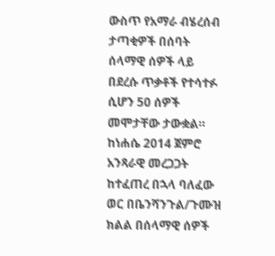ውስጥ የአማራ ብሄረሰብ ታጣቂዎች በሰባት ሰላማዊ ሰዎች ላይ በደረሱ ጥቃቶች የተሳተፉ ሲሆን 50 ሰዎች መሞታቸው ታውቋል።
ከነሐሴ 2014 ጀምሮ አንጻራዊ መረጋጋት ከተፈጠረ በኋላ ባለፈው ወር በቤንሻንጉል/ጉሙዝ ክልል በሰላማዊ ሰዎች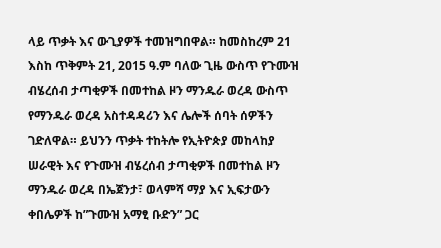ላይ ጥቃት እና ውጊያዎች ተመዝግበዋል። ከመስከረም 21 እስከ ጥቅምት 21, 2015 ዓ.ም ባለው ጊዜ ውስጥ የጉሙዝ ብሄረሰብ ታጣቂዎች በመተከል ዞን ማንዱራ ወረዳ ውስጥ የማንዱራ ወረዳ አስተዳዳሪን እና ሌሎች ሰባት ሰዎችን ገድለዋል። ይህንን ጥቃት ተከትሎ የኢትዮጵያ መከላከያ ሠራዊት እና የጉሙዝ ብሄረሰብ ታጣቂዎች በመተከል ዞን ማንዱራ ወረዳ በኤጀንታ፣ ወላምሻ ማያ እና ኢፍታውን ቀበሌዎች ከ”ጉሙዝ አማፂ ቡድን” ጋር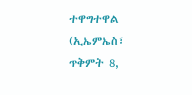ተዋግተዋል (ኢኤምኤስ፣ ጥቅምት 8,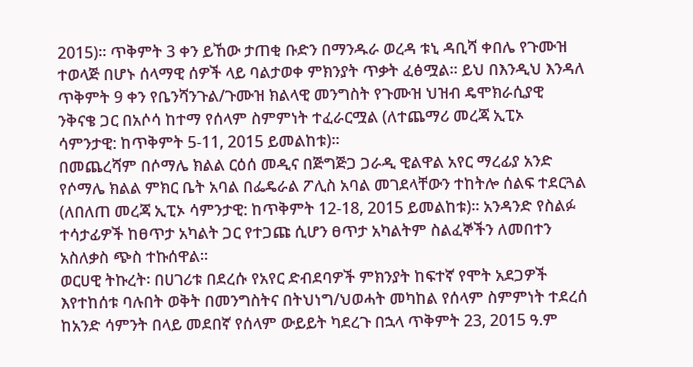2015)። ጥቅምት 3 ቀን ይኸው ታጠቂ ቡድን በማንዱራ ወረዳ ቱኒ ዳቢሻ ቀበሌ የጉሙዝ ተወላጅ በሆኑ ሰላማዊ ሰዎች ላይ ባልታወቀ ምክንያት ጥቃት ፈፅሟል። ይህ በእንዲህ እንዳለ ጥቅምት 9 ቀን የቤንሻንጉል/ጉሙዝ ክልላዊ መንግስት የጉሙዝ ህዝብ ዴሞክራሲያዊ ንቅናቄ ጋር በአሶሳ ከተማ የሰላም ስምምነት ተፈራርሟል (ለተጨማሪ መረጃ ኢፒኦ ሳምንታዊ: ከጥቅምት 5-11, 2015 ይመልከቱ)።
በመጨረሻም በሶማሌ ክልል ርዕሰ መዲና በጅግጅጋ ጋራዲ ዊልዋል አየር ማረፊያ አንድ የሶማሌ ክልል ምክር ቤት አባል በፌዴራል ፖሊስ አባል መገደላቸውን ተከትሎ ሰልፍ ተደርጓል (ለበለጠ መረጃ ኢፒኦ ሳምንታዊ: ከጥቅምት 12-18, 2015 ይመልከቱ)። አንዳንድ የስልፉ ተሳታፊዎች ከፀጥታ አካልት ጋር የተጋጩ ሲሆን ፀጥታ አካልትም ስልፈኞችን ለመበተን አስለቃስ ጭስ ተኩሰዋል።
ወርሀዊ ትኩረት፡ በሀገሪቱ በደረሱ የአየር ድብደባዎች ምክንያት ከፍተኛ የሞት አደጋዎች እየተከሰቱ ባሉበት ወቅት በመንግስትና በትህነግ/ህወሓት መካከል የሰላም ስምምነት ተደረሰ
ከአንድ ሳምንት በላይ መደበኛ የሰላም ውይይት ካደረጉ በኋላ ጥቅምት 23, 2015 ዓ.ም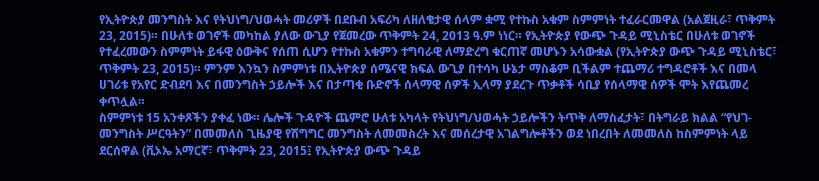የኢትዮጵያ መንግስት እና የትህነግ/ህወሓት መሪዎች በደቡብ አፍሪካ ለዘለቄታዊ ሰላም ቋሚ የተኩስ አቁም ስምምነት ተፈራርመዋል (አልጀዚራ፣ ጥቅምት 23, 2015)። በሁለቱ ወገኖች መካከል ያለው ውጊያ የጀመረው ጥቅምት 24, 2013 ዓ.ም ነነር። የኢትዮጵያ የውጭ ጉዳይ ሚኒስቴር በሁለቱ ወገኖች የተፈረመውን ስምምነት ይፋዊ ዕውቅና የሰጠ ሲሆን የተኩስ አቁምን ተግባራዊ ለማድረግ ቁርጠኛ መሆኑን አሳውቋል (የኢትዮጵያ ውጭ ጉዳይ ሚኒስቴር፣ ጥቅምት 23, 2015)። ምንም እንኳን ስምምነቱ በኢትዮጵያ ሰሜናዊ ክፍል ውጊያ በተሳካ ሁኔታ ማስቆም ቢችልም ተጨማሪ ተግዳሮቶች እና በመላ ሀገሪቱ የአየር ድብደባ እና በመንግስት ኃይሎች እና በታጣቂ ቡድኖች ሰላማዊ ሰዎች ኢላማ ያደረጉ ጥቃቶች ሳቢያ የሰላማዊ ሰዎች ሞት እየጨመረ ቀጥሏል።
ስምምነቱ 15 አንቀጾችን ያቀፈ ነው። ሌሎች ጉዳዮች ጨምሮ ሁለቱ አካላት የትህነግ/ህወሓት ኃይሎችን ትጥቅ ለማስፈታት፣ በትግራይ ክልል “የህገ-መንግስት ሥርዓትን” በመመለስ ጊዜያዊ የሽግግር መንግስት ለመመስረት እና መሰረታዊ አገልግሎቶችን ወደ ነበረበት ለመመለስ ከስምምነት ላይ ደርሰዋል (ቪኦኤ አማርኛ፣ ጥቅምት 23, 2015፤ የኢትዮጵያ ውጭ ጉዳይ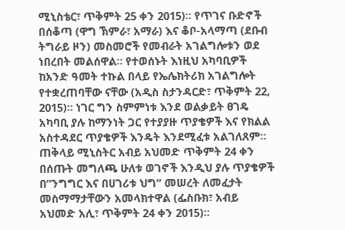ሚኒስቴር፣ ጥቅምት 25 ቀን 2015)። የጥገና ቡድኖች በሰቆጣ (ዋግ ኽምራ፣ አማራ) እና ቆቦ-አላማጣ (ደቡብ ትግራይ ዞን) መስመሮች የመብራት አገልግሎቱን ወደ ነበረበት መልሰዋል። የተወሰኑት እነዚህ አካባቢዎች ከአንድ ዓመት ተኩል በላይ የኤሌክትሪክ አገልግሎት የተቋረጠባቸው ናቸው (አዲስ ስታንዳርድ፣ ጥቅምት 22, 2015)። ነገር ግን ስምምነቱ እንደ ወልቃይት ፀገዴ አካባቢ ያሉ ከማንነት ጋር የተያያዙ ጥያቄዎች እና የክልል አስተዳደር ጥያቄዎች እንዴት እንደሚፈቱ አልገለጸም። ጠቅላይ ሚኒስትር አብይ አህመድ ጥቅምት 24 ቀን በሰጡት መግለጫ ሁለቱ ወገኖች እንዲህ ያሉ ጥያቄዎች በ”ንግግር እና በሀገሪቱ ህግ” መሠረት ለመፈታት መስማማታቸውን አመላክተዋል (ፌስቡክ፣ አብይ አህመድ አሊ፣ ጥቅምት 24 ቀን 2015)።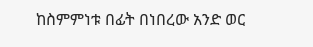ከስምምነቱ በፊት በነበረው አንድ ወር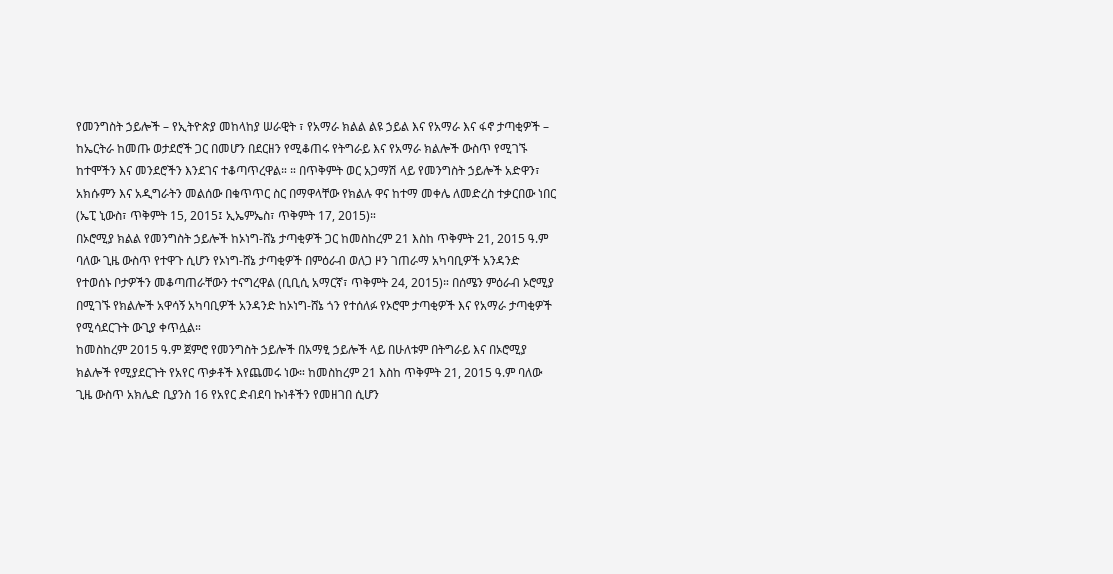የመንግስት ኃይሎች – የኢትዮጵያ መከላከያ ሠራዊት ፣ የአማራ ክልል ልዩ ኃይል እና የአማራ እና ፋኖ ታጣቂዎች – ከኤርትራ ከመጡ ወታደሮች ጋር በመሆን በደርዘን የሚቆጠሩ የትግራይ እና የአማራ ክልሎች ውስጥ የሚገኙ ከተሞችን እና መንደሮችን እንደገና ተቆጣጥረዋል። ። በጥቅምት ወር አጋማሽ ላይ የመንግስት ኃይሎች አድዋን፣ አክሱምን እና አዲግራትን መልሰው በቁጥጥር ስር በማዋላቸው የክልሉ ዋና ከተማ መቀሌ ለመድረስ ተቃርበው ነበር (ኤፒ ኒውስ፣ ጥቅምት 15, 2015፤ ኢኤምኤስ፣ ጥቅምት 17, 2015)።
በኦሮሚያ ክልል የመንግስት ኃይሎች ከኦነግ-ሸኔ ታጣቂዎች ጋር ከመስከረም 21 እስከ ጥቅምት 21, 2015 ዓ.ም ባለው ጊዜ ውስጥ የተዋጉ ሲሆን የኦነግ-ሸኔ ታጣቂዎች በምዕራብ ወለጋ ዞን ገጠራማ አካባቢዎች አንዳንድ የተወሰኑ ቦታዎችን መቆጣጠራቸውን ተናግረዋል (ቢቢሲ አማርኛ፣ ጥቅምት 24, 2015)። በሰሜን ምዕራብ ኦሮሚያ በሚገኙ የክልሎች አዋሳኝ አካባቢዎች አንዳንድ ከኦነግ-ሸኔ ጎን የተሰለፉ የኦሮሞ ታጣቂዎች እና የአማራ ታጣቂዎች የሚሳደርጉት ውጊያ ቀጥሏል።
ከመስከረም 2015 ዓ.ም ጀምሮ የመንግስት ኃይሎች በአማፂ ኃይሎች ላይ በሁለቱም በትግራይ እና በኦሮሚያ ክልሎች የሚያደርጉት የአየር ጥቃቶች እየጨመሩ ነው። ከመስከረም 21 እስከ ጥቅምት 21, 2015 ዓ.ም ባለው ጊዜ ውስጥ አክሌድ ቢያንስ 16 የአየር ድብደባ ኩነቶችን የመዘገበ ሲሆን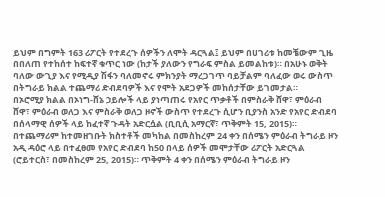ይህም በግምት 163 ሪፖርት የተደረጉ ሰዎችን ለሞት ዳርጓል፤ ይህም በሀገሪቱ ከመቼውም ጊዜ በበለጠ የተከሰተ ከፍተኛ ቁጥር ነው (ከታች ያለውን የግራፍ ምስል ይመልከቱ)። በአሁኑ ወቅት ባለው ውጊያ እና የሚዲያ ሽፋን ባለመኖሩ ምክንያት ማረጋገጥ ባይቻልም ባለፈው ወሩ ውስጥ በትግራይ ክልል ተጨማሪ ድብደባዎች እና የሞት አደጋዎች መከሰታቸው ይገመታል።
በኦሮሚያ ክልል በኦነግ-ሸኔ ኃይሎች ላይ ያነጣጠሩ የአየር ጥቃቶች በምስራቅ ሸዋ፣ ምዕራብ ሸዋ፣ ምዕራብ ወለጋ እና ምስራቅ ወለጋ ዞኖች ውስጥ የተደረጉ ሲሆን ቢያንስ አንድ የአየር ድብደባ በሰላማዊ ሰዎች ላይ ከፈተኛ ጉዳት አድርሷል (ቢቢሲ አማርኛ፣ ጥቅምት 15, 2015)።
በተጨማሪም ከተመዘገቡት ክስተቶች መካከል በመስከረም 24 ቀን በሰሜን ምዕራብ ትግራይ ዞን አዲ ዳዕሮ ላይ በተፈፀመ የአየር ድብደባ ከ50 በላይ ሰዎች መሞታቸው ሪፖርት አድርጓል (ሮይተርስ፣ በመስከረም 25, 2015)። ጥቅምት 4 ቀን በሰሜን ምዕራብ ትግራይ ዞን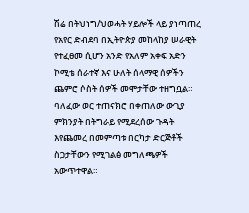ሽሬ በትህነግ/ህወሓት ሃይሎች ላይ ያነጣጠረ የአየር ድብደባ በኢትዮጵያ መከላከያ ሠራዊት የተፈፀመ ሲሆን አንድ የአለም አቀፍ አድን ኮሚቴ ሰራተኛ እና ሁለት ሰላማዊ ሰዎችን ጨምሮ ሶስት ሰዎች መሞታቸው ተዘግቧል።
ባለፈው ወር ተጠናክሮ በቀጠለው ውጊያ ምክንያት በትግራይ የሚደረሰው ጉዳት እየጨመረ በመምጣቱ በርካታ ድርጅቶች ስጋታቸውን የሚገልፅ መግለጫዎች አውጥተዋል።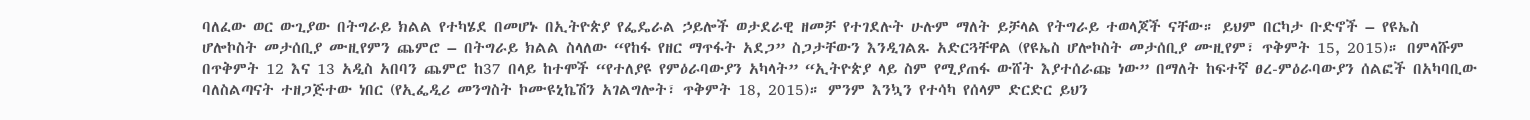ባለፈው ወር ውጊያው በትግራይ ክልል የተካሄደ በመሆኑ በኢትዮጵያ የፌዴራል ኃይሎች ወታደራዊ ዘመቻ የተገደሉት ሁሉም ማለት ይቻላል የትግራይ ተወላጆች ናቸው። ይህም በርካታ ቡድኖች – የዩኤስ ሆሎኮስት መታሰቢያ ሙዚየምን ጨምሮ – በትግራይ ክልል ስላለው “የከፋ የዘር ማጥፋት አደጋ” ስጋታቸውን እንዲገልጹ አድርጓቸዋል (የዩኤስ ሆሎኮስት መታሰቢያ ሙዚየም፣ ጥቅምት 15, 2015)። በምላሹም በጥቅምት 12 እና 13 አዲስ አበባን ጨምሮ ከ37 በላይ ከተሞች “የተለያዩ የምዕራባውያን አካላት” “ኢትዮጵያ ላይ ስም የሚያጠፋ ውሸት እያተሰራጩ ነው” በማለት ከፍተኛ ፀረ-ምዕራባውያን ሰልፎች በአካባቢው ባለስልጣናት ተዘጋጅተው ነበር (የኢፌዲሪ መንግስት ኮሙዩኒኬሽን አገልግሎት፣ ጥቅምት 18, 2015)። ምንም እንኳን የተሳካ የሰላም ድርድር ይህን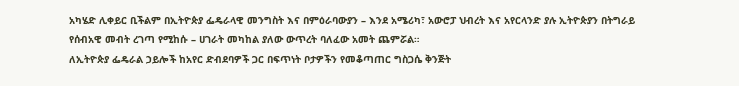አካሄድ ሊቀይር ቢችልም በኢትዮጵያ ፌዴራላዊ መንግስት እና በምዕራባውያን – እንደ አሜሪካ፣ አውሮፓ ህብረት እና አየርላንድ ያሉ ኢትዮጵያን በትግራይ የሰብአዊ መብት ረገጣ የሚከሱ – ሀገራት መካከል ያለው ውጥረት ባለፈው አመት ጨምሯል።
ለኢትዮጵያ ፌዴራል ኃይሎች ከአየር ድብደባዎች ጋር በፍጥነት ቦታዎችን የመቆጣጠር ግስጋሴ ቅንጅት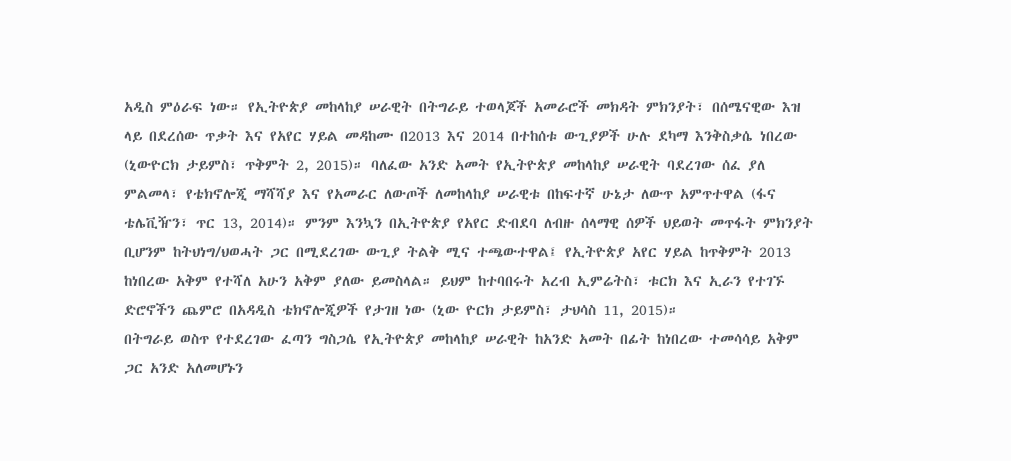አዲስ ምዕራፍ ነው። የኢትዮጵያ መከላከያ ሠራዊት በትግራይ ተወላጆች አመራሮች መክዳት ምክንያት፣ በሰሜናዊው እዝ ላይ በደረሰው ጥቃት እና የአየር ሃይል መዳከሙ በ2013 እና 2014 በተከሰቱ ውጊያዎች ሁሉ ደካማ እንቅስቃሴ ነበረው (ኒውዮርክ ታይምስ፣ ጥቅምት 2, 2015)። ባለፈው አንድ አመት የኢትዮጵያ መከላከያ ሠራዊት ባደረገው ሰፈ ያለ ምልመላ፣ የቴክኖሎጂ ማሻሻያ እና የአመራር ለውጦች ለመከላከያ ሠራዊቱ በከፍተኛ ሁኔታ ለውጥ አምጥተዋል (ፋና ቴሌቪዥን፣ ጥር 13, 2014)። ምንም እንኳን በኢትዮጵያ የአየር ድብደባ ለብዙ ሰላማዊ ሰዎች ህይወት መጥፋት ምክንያት ቢሆንም ከትህነግ/ህወሓት ጋር በሚደረገው ውጊያ ትልቅ ሚና ተጫውተዋል፤ የኢትዮጵያ አየር ሃይል ከጥቅምት 2013 ከነበረው አቅም የተሻለ አሁን አቅም ያለው ይመስላል። ይህም ከተባበሩት አረብ ኢምሬትስ፣ ቱርክ እና ኢራን የተገኙ ድሮኖችን ጨምሮ በአዳዲስ ቴክኖሎጂዎች የታገዘ ነው (ኒው ዮርክ ታይምስ፣ ታህሳስ 11, 2015)።
በትግራይ ወስጥ የተደረገው ፈጣን ግስጋሴ የኢትዮጵያ መከላከያ ሠራዊት ከአንድ አመት በፊት ከነበረው ተመሳሳይ አቅም ጋር አንድ አለመሆኑን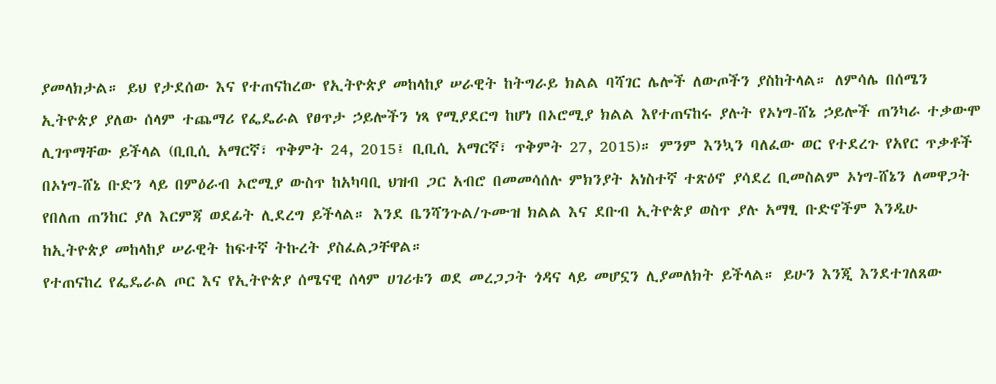ያመላክታል። ይህ የታደሰው እና የተጠናከረው የኢትዮጵያ መከላከያ ሠራዊት ከትግራይ ክልል ባሻገር ሌሎች ለውጦችን ያስከትላል። ለምሳሌ በሰሜን ኢትዮጵያ ያለው ሰላም ተጨማሪ የፌዴራል የፀጥታ ኃይሎችን ነጻ የሚያደርግ ከሆነ በኦሮሚያ ክልል እየተጠናከሩ ያሉት የኦነግ-ሸኔ ኃይሎች ጠንካራ ተቃውሞ ሊገጥማቸው ይችላል (ቢቢሲ አማርኛ፣ ጥቅምት 24, 2015፤ ቢቢሲ አማርኛ፣ ጥቅምት 27, 2015)። ምንም እንኳን ባለፈው ወር የተደረጉ የአየር ጥቃቶች በኦነግ-ሸኔ ቡድን ላይ በምዕራብ ኦሮሚያ ውስጥ ከአካባቢ ህዝብ ጋር አብሮ በመመሳሰሉ ምክንያት አነስተኛ ተጽዕኖ ያሳደረ ቢመስልም ኦነግ-ሸኔን ለመዋጋት የበለጠ ጠንከር ያለ እርምጃ ወደፊት ሊደረግ ይችላል። እንደ ቤንሻንጉል/ጉሙዝ ክልል እና ደቡብ ኢትዮጵያ ወስጥ ያሉ አማፂ ቡድኖችም እንዲሁ ከኢትዮጵያ መከላከያ ሠራዊት ከፍተኛ ትኩረት ያስፈልጋቸዋል።
የተጠናከረ የፌዴራል ጦር እና የኢትዮጵያ ሰሜናዊ ሰላም ሀገሪቱን ወደ መረጋጋት ጎዳና ላይ መሆኗን ሊያመለክት ይችላል። ይሁን እንጂ እንደተገለጸው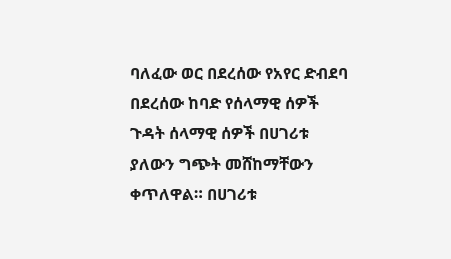ባለፈው ወር በደረሰው የአየር ድብደባ በደረሰው ከባድ የሰላማዊ ሰዎች ጉዳት ሰላማዊ ሰዎች በሀገሪቱ ያለውን ግጭት መሸከማቸውን ቀጥለዋል። በሀገሪቱ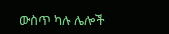ውስጥ ካሉ ሌሎች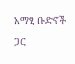አማፂ ቡድኖች ጋር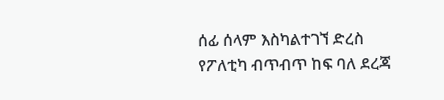ሰፊ ሰላም እስካልተገኘ ድረስ የፖለቲካ ብጥብጥ ከፍ ባለ ደረጃ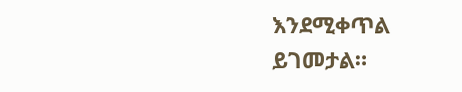እንደሚቀጥል ይገመታል።